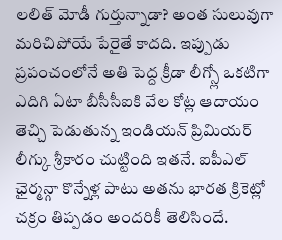లలిత్ మోడీ గుర్తున్నాడా? అంత సులువుగా మరిచిపోయే పేరైతే కాదది. ఇప్పుడు ప్రపంచంలోనే అతి పెద్ద క్రీడా లీగ్స్లో ఒకటిగా ఎదిగి ఏటా బీసీసీఐకి వేల కోట్ల ఆదాయం తెచ్చి పెడుతున్న ఇండియన్ ప్రిమియర్ లీగ్కు శ్రీకారం చుట్టింది ఇతనే. ఐపీఎల్ ఛైర్మన్గా కొన్నేళ్ల పాటు అతను భారత క్రికెట్లో చక్రం తిప్పడం అందరికీ తెలిసిందే.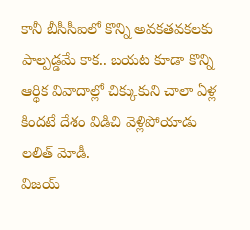కానీ బీసీసీఐలో కొన్ని అవకతవకలకు పాల్పడ్డమే కాక.. బయట కూడా కొన్ని ఆర్థిక వివాదాల్లో చిక్కుకుని చాలా ఏళ్ల కిందటే దేశం విడిచి వెళ్లిపోయాడు లలిత్ మోడీ.
విజయ్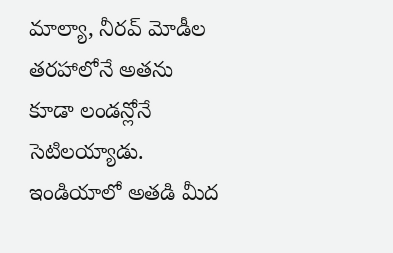మాల్యా, నీరవ్ మోడీల తరహాలోనే అతను కూడా లండన్లోనే సెటిలయ్యాడు. ఇండియాలో అతడి మీద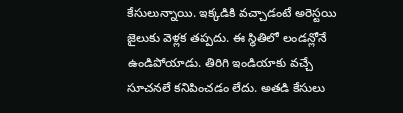కేసులున్నాయి. ఇక్కడికి వచ్చాడంటే అరెస్టయి జైలుకు వెళ్లక తప్పదు. ఈ స్థితిలో లండన్లోనే ఉండిపోయాడు. తిరిగి ఇండియాకు వచ్చే సూచనలే కనిపించడం లేదు. అతడి కేసులు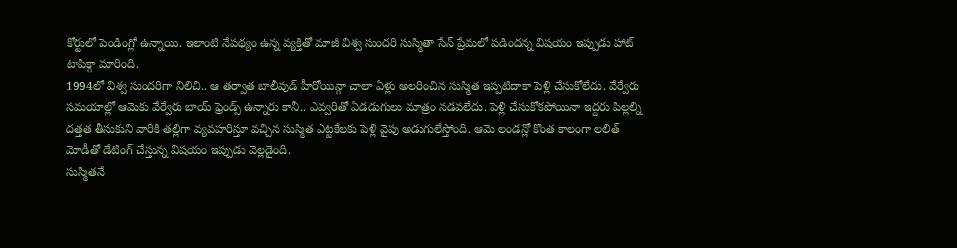కోర్టులో పెండింగ్లో ఉన్నాయి. ఇలాంటి నేపథ్యం ఉన్న వ్యక్తితో మాజీ విశ్వ సుందరి సుస్మితా సేన్ ప్రేమలో పడిందన్న విషయం ఇప్పుడు హాట్ టాపిక్గా మారింది.
1994లో విశ్వ సుందరిగా నిలిచి.. ఆ తర్వాత బాలీవుడ్ హీరోయిన్గా చాలా ఏళ్లు అలరించిన సుస్మిత ఇప్పటిదాకా పెళ్లి చేసుకోలేదు. వేర్వేరు సమయాల్లో ఆమెకు వేర్వేరు బాయ్ ఫ్రెండ్స్ ఉన్నారు కానీ.. ఎవ్వరితో ఏడడుగులు మాత్రం నడవలేదు. పెళ్లి చేసుకోకపోయినా ఇద్దరు పిల్లల్ని దత్తత తీసుకుని వారికి తల్లిగా వ్యవహరిస్తూ వచ్చిన సుస్మిత ఎట్టకేలకు పెళ్లి వైపు అడుగులేస్తోంది. ఆమె లండన్లో కొంత కాలంగా లలిత్ మోడీతో డేటింగ్ చేస్తున్న విషయం ఇప్పుడు వెల్లడైంది.
సుస్మితనే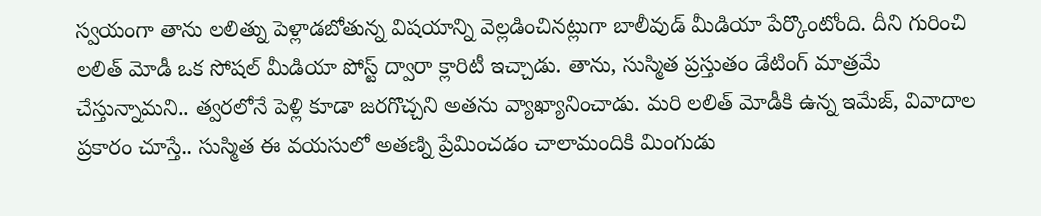స్వయంగా తాను లలిత్ను పెళ్లాడబోతున్న విషయాన్ని వెల్లడించినట్లుగా బాలీవుడ్ మీడియా పేర్కొంటోంది. దీని గురించి లలిత్ మోడీ ఒక సోషల్ మీడియా పోస్ట్ ద్వారా క్లారిటీ ఇచ్చాడు. తాను, సుస్మిత ప్రస్తుతం డేటింగ్ మాత్రమే చేస్తున్నామని.. త్వరలోనే పెళ్లి కూడా జరగొచ్చని అతను వ్యాఖ్యానించాడు. మరి లలిత్ మోడీకి ఉన్న ఇమేజ్, వివాదాల ప్రకారం చూస్తే.. సుస్మిత ఈ వయసులో అతణ్ని ప్రేమించడం చాలామందికి మింగుడు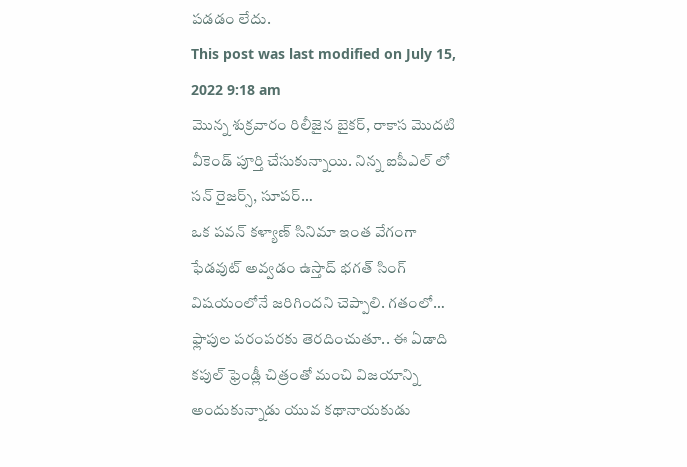పడడం లేదు.
This post was last modified on July 15, 2022 9:18 am
మొన్న శుక్రవారం రిలీజైన బైకర్, రాకాస మొదటి వీకెండ్ పూర్తి చేసుకున్నాయి. నిన్న ఐపీఎల్ లో సన్ రైజర్స్, సూపర్…
ఒక పవన్ కళ్యాణ్ సినిమా ఇంత వేగంగా ఫేడవుట్ అవ్వడం ఉస్తాద్ భగత్ సింగ్ విషయంలోనే జరిగిందని చెప్పాలి. గతంలో…
ఫ్లాపుల పరంపరకు తెరదించుతూ.. ఈ ఏడాది కపుల్ ఫ్రెండ్లీ చిత్రంతో మంచి విజయాన్ని అందుకున్నాడు యువ కథానాయకుడు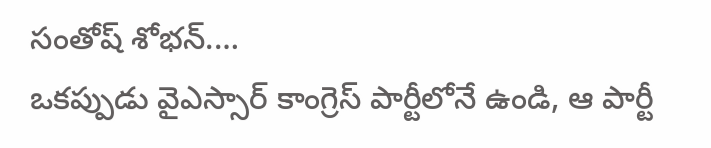సంతోష్ శోభన్.…
ఒకప్పుడు వైఎస్సార్ కాంగ్రెస్ పార్టీలోనే ఉండి, ఆ పార్టీ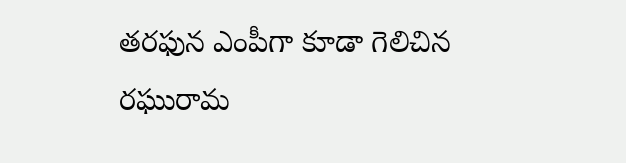తరఫున ఎంపీగా కూడా గెలిచిన రఘురామ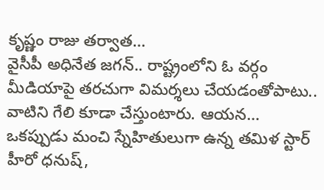కృష్ణం రాజు తర్వాత…
వైసీపీ అధినేత జగన్.. రాష్ట్రంలోని ఓ వర్గం మీడియాపై తరచుగా విమర్శలు చేయడంతోపాటు.. వాటిని గేలి కూడా చేస్తుంటారు. ఆయన…
ఒకప్పుడు మంచి స్నేహితులుగా ఉన్న తమిళ స్టార్ హీరో ధనుష్,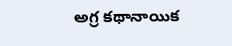అగ్ర కథానాయిక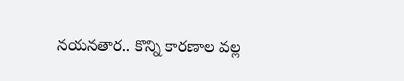నయనతార.. కొన్ని కారణాల వల్ల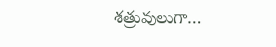శత్రువులుగా…